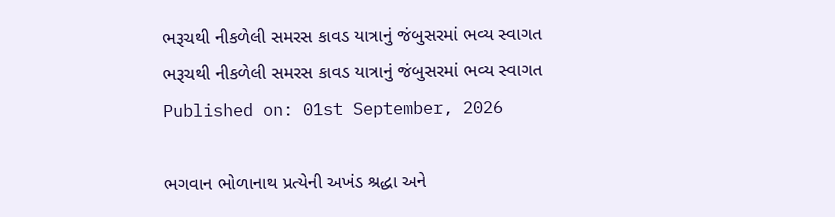ભરૂચથી નીકળેલી સમરસ કાવડ યાત્રાનું જંબુસરમાં ભવ્ય સ્વાગત
ભરૂચથી નીકળેલી સમરસ કાવડ યાત્રાનું જંબુસરમાં ભવ્ય સ્વાગત
Published on: 01st September, 2026

ભગવાન ભોળાનાથ પ્રત્યેની અખંડ શ્રદ્ધા અને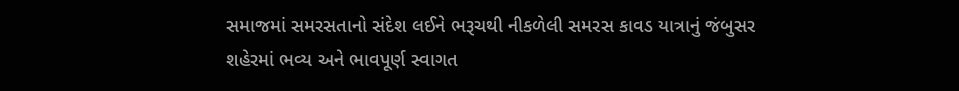સમાજમાં સમરસતાનો સંદેશ લઈને ભરૂચથી નીકળેલી સમરસ કાવડ યાત્રાનું જંબુસર શહેરમાં ભવ્ય અને ભાવપૂર્ણ સ્વાગત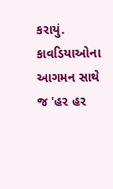કરાયું. કાવડિયાઓના આગમન સાથે જ 'હર હર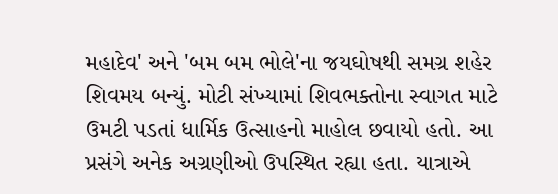મહાદેવ' અને 'બમ બમ ભોલે'ના જયઘોષથી સમગ્ર શહેર શિવમય બન્યું. મોટી સંખ્યામાં શિવભક્તોના સ્વાગત માટે ઉમટી પડતાં ધાર્મિક ઉત્સાહનો માહોલ છવાયો હતો. આ પ્રસંગે અનેક અગ્રણીઓ ઉપસ્થિત રહ્યા હતા. યાત્રાએ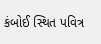કંબોઈ સ્થિત પવિત્ર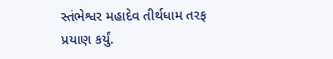સ્તંભેશ્વર મહાદેવ તીર્થધામ તરફ પ્રયાણ કર્યું.